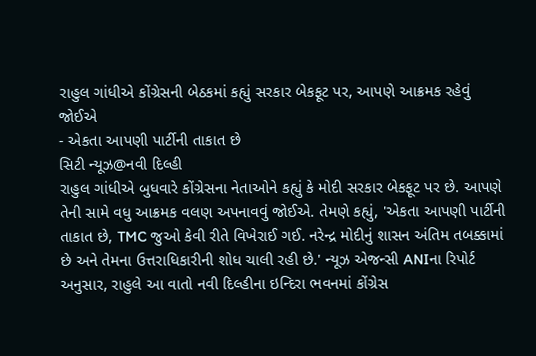રાહુલ ગાંધીએ કોંગ્રેસની બેઠકમાં કહ્યું સરકાર બેકફૂટ પર, આપણે આક્રમક રહેવું જોઈએ
- એકતા આપણી પાર્ટીની તાકાત છે
સિટી ન્યૂઝ@નવી દિલ્હી
રાહુલ ગાંધીએ બુધવારે કોંગ્રેસના નેતાઓને કહ્યું કે મોદી સરકાર બેકફૂટ પર છે. આપણે તેની સામે વધુ આક્રમક વલણ અપનાવવું જોઈએ. તેમણે કહ્યું, 'એકતા આપણી પાર્ટીની તાકાત છે, TMC જુઓ કેવી રીતે વિખેરાઈ ગઈ. નરેન્દ્ર મોદીનું શાસન અંતિમ તબક્કામાં છે અને તેમના ઉત્તરાધિકારીની શોધ ચાલી રહી છે.' ન્યૂઝ એજન્સી ANIના રિપોર્ટ અનુસાર, રાહુલે આ વાતો નવી દિલ્હીના ઇન્દિરા ભવનમાં કોંગ્રેસ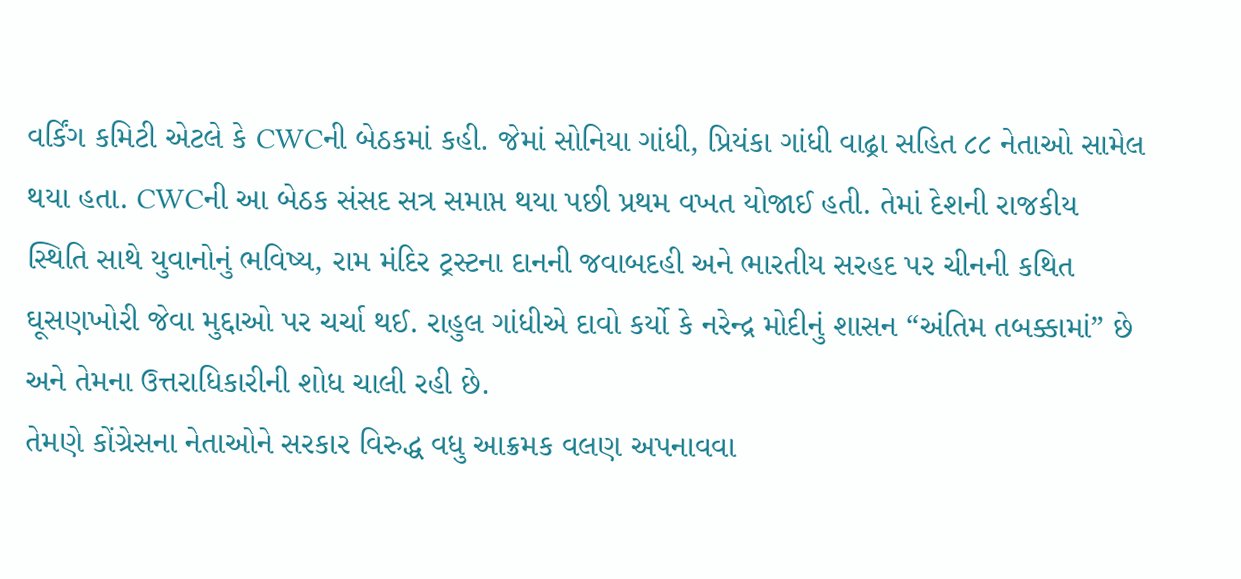વર્કિંગ કમિટી એટલે કે CWCની બેઠકમાં કહી. જેમાં સોનિયા ગાંધી, પ્રિયંકા ગાંધી વાઢ્રા સહિત ૮૮ નેતાઓ સામેલ થયા હતા. CWCની આ બેઠક સંસદ સત્ર સમાપ્ત થયા પછી પ્રથમ વખત યોજાઈ હતી. તેમાં દેશની રાજકીય સ્થિતિ સાથે યુવાનોનું ભવિષ્ય, રામ મંદિર ટ્રસ્ટના દાનની જવાબદહી અને ભારતીય સરહદ પર ચીનની કથિત ઘૂસણખોરી જેવા મુદ્દાઓ પર ચર્ચા થઈ. રાહુલ ગાંધીએ દાવો કર્યો કે નરેન્દ્ર મોદીનું શાસન “અંતિમ તબક્કામાં” છે અને તેમના ઉત્તરાધિકારીની શોધ ચાલી રહી છે.
તેમણે કોંગ્રેસના નેતાઓને સરકાર વિરુદ્ધ વધુ આક્રમક વલણ અપનાવવા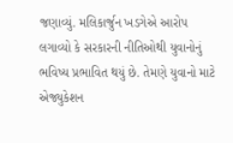જણાવ્યું. મલિકાર્જુન ખડગેએ આરોપ લગાવ્યો કે સરકારની નીતિઓથી યુવાનોનું ભવિષ્ય પ્રભાવિત થયું છે. તેમણે યુવાનો માટે એજ્યુકેશન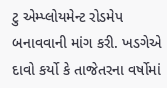ટુ એમ્પ્લોયમેન્ટ રોડમેપ બનાવવાની માંગ કરી. ખડગેએ દાવો કર્યો કે તાજેતરના વર્ષોમાં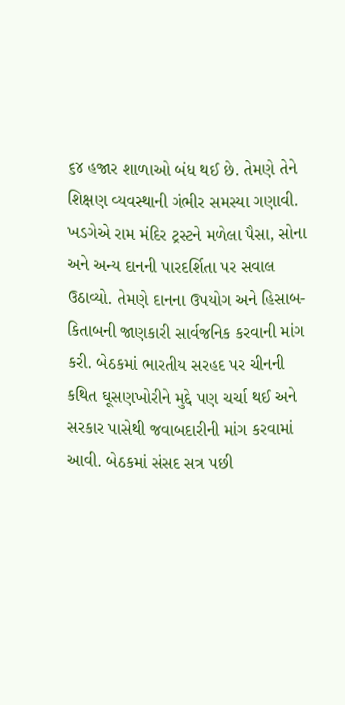૬૪ હજાર શાળાઓ બંધ થઈ છે. તેમણે તેને શિક્ષણ વ્યવસ્થાની ગંભીર સમસ્યા ગણાવી. ખડગેએ રામ મંદિર ટ્રસ્ટને મળેલા પૈસા, સોના અને અન્ય દાનની પારદર્શિતા પર સવાલ ઉઠાવ્યો. તેમણે દાનના ઉપયોગ અને હિસાબ-કિતાબની જાણકારી સાર્વજનિક કરવાની માંગ કરી. બેઠકમાં ભારતીય સરહદ પર ચીનની કથિત ઘૂસણખોરીને મુદ્દે પણ ચર્ચા થઈ અને સરકાર પાસેથી જવાબદારીની માંગ કરવામાં આવી. બેઠકમાં સંસદ સત્ર પછી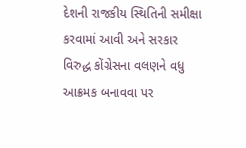દેશની રાજકીય સ્થિતિની સમીક્ષા કરવામાં આવી અને સરકાર વિરુદ્ધ કોંગ્રેસના વલણને વધુ આક્રમક બનાવવા પર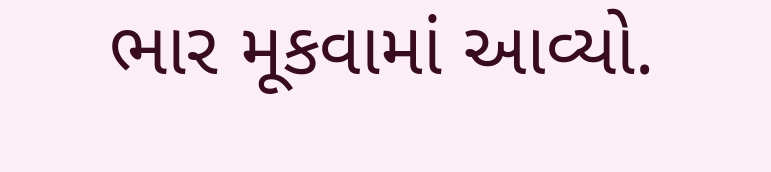ભાર મૂકવામાં આવ્યો.